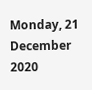Monday, 21 December 2020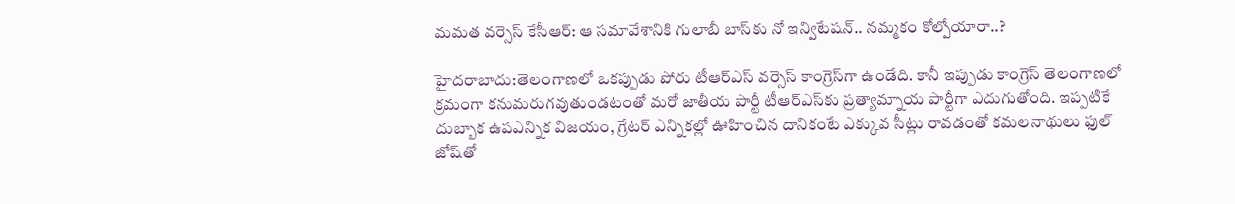మమత వర్సెస్ కేసీఆర్: ఆ సమావేశానికి గులాబీ బాస్‌కు నో ఇన్విటేషన్.. నమ్మకం కోల్పోయారా..?

హైదరాబాదు:తెలంగాణలో ఒకప్పుడు పోరు టీఆర్ఎస్ వర్సెస్ కాంగ్రెస్‌గా ఉండేది. కానీ ఇప్పుడు కాంగ్రెస్ తెలంగాణలో క్రమంగా కనుమరుగవుతుండటంతో మరో జాతీయ పార్టీ టీఆర్ఎస్‌కు ప్రత్యామ్నాయ పార్టీగా ఎదుగుతోంది. ఇప్పటికే దుబ్బాక ఉపఎన్నిక విజయం, గ్రేటర్‌ ఎన్నికల్లో ఊహించిన దానికంటే ఎక్కువ సీట్లు రావడంతో కమలనాథులు ఫుల్ జోష్‌తో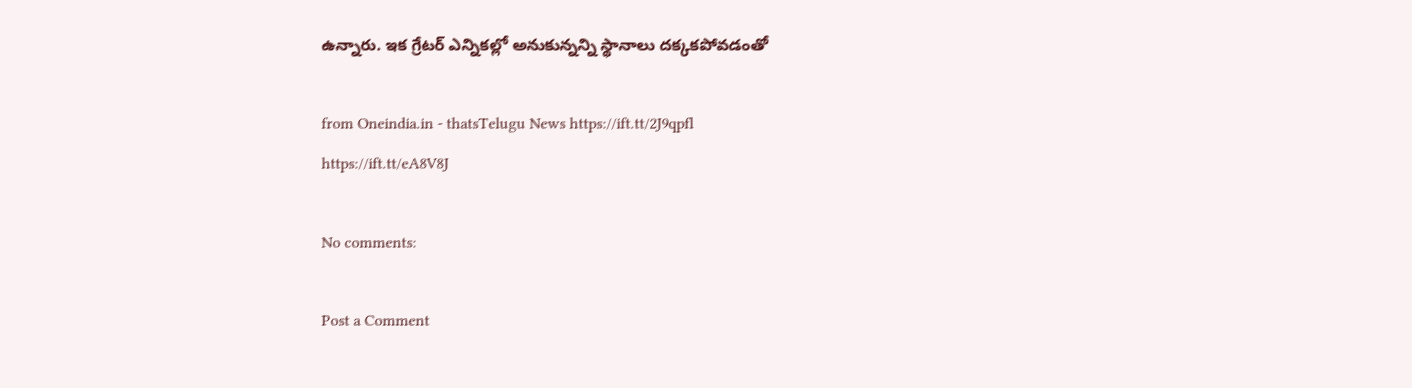ఉన్నారు. ఇక గ్రేటర్ ఎన్నికల్లో అనుకున్నన్ని స్థానాలు దక్కకపోవడంతో

from Oneindia.in - thatsTelugu News https://ift.tt/2J9qpfl
https://ift.tt/eA8V8J

No comments:

Post a Comment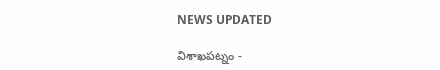NEWS UPDATED

విశాఖపట్నం -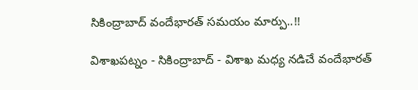సికింద్రాబాద్ వందేభారత్ సమయం మార్పు..!!

విశాఖపట్నం - సికింద్రాబాద్ - విశాఖ మధ్య నడిచే వందేభారత్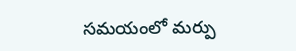సమయంలో మర్పు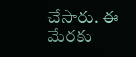చేసారు. ఈ మేరకు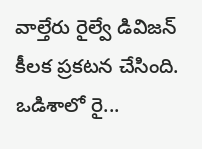వాల్తేరు రైల్వే డివిజన్ కీలక ప్రకటన చేసింది. ఒడిశాలో రై...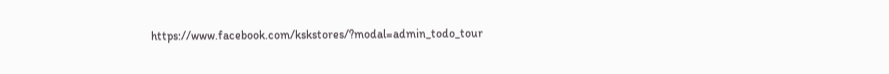https://www.facebook.com/kskstores/?modal=admin_todo_tour